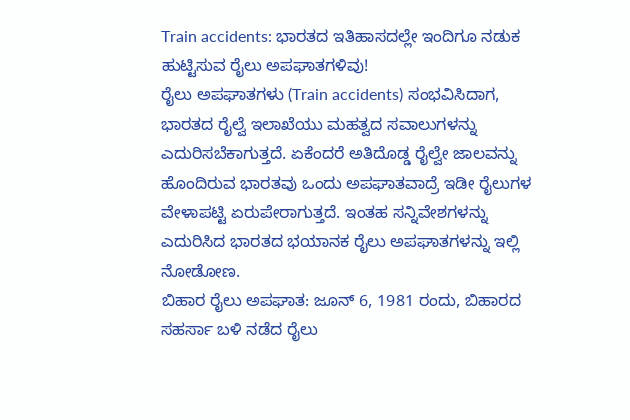Train accidents: ಭಾರತದ ಇತಿಹಾಸದಲ್ಲೇ ಇಂದಿಗೂ ನಡುಕ ಹುಟ್ಟಿಸುವ ರೈಲು ಅಪಘಾತಗಳಿವು!
ರೈಲು ಅಪಘಾತಗಳು (Train accidents) ಸಂಭವಿಸಿದಾಗ, ಭಾರತದ ರೈಲ್ವೆ ಇಲಾಖೆಯು ಮಹತ್ವದ ಸವಾಲುಗಳನ್ನು ಎದುರಿಸಬೆಕಾಗುತ್ತದೆ. ಏಕೆಂದರೆ ಅತಿದೊಡ್ಡ ರೈಲ್ವೇ ಜಾಲವನ್ನು ಹೊಂದಿರುವ ಭಾರತವು ಒಂದು ಅಪಘಾತವಾದ್ರೆ ಇಡೀ ರೈಲುಗಳ ವೇಳಾಪಟ್ಟಿ ಏರುಪೇರಾಗುತ್ತದೆ. ಇಂತಹ ಸನ್ನಿವೇಶಗಳನ್ನು ಎದುರಿಸಿದ ಭಾರತದ ಭಯಾನಕ ರೈಲು ಅಪಘಾತಗಳನ್ನು ಇಲ್ಲಿ ನೋಡೋಣ.
ಬಿಹಾರ ರೈಲು ಅಪಘಾತ: ಜೂನ್ 6, 1981 ರಂದು, ಬಿಹಾರದ ಸಹರ್ಸಾ ಬಳಿ ನಡೆದ ರೈಲು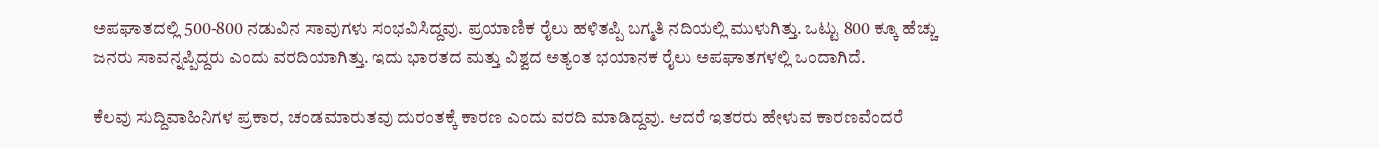ಅಪಘಾತದಲ್ಲಿ 500-800 ನಡುವಿನ ಸಾವುಗಳು ಸಂಭವಿಸಿದ್ದವು. ಪ್ರಯಾಣಿಕ ರೈಲು ಹಳಿತಪ್ಪಿ ಬಗ್ಮತಿ ನದಿಯಲ್ಲಿ ಮುಳುಗಿತ್ತು. ಒಟ್ಟು 800 ಕ್ಕೂ ಹೆಚ್ಚು ಜನರು ಸಾವನ್ನಪ್ಪಿದ್ದರು ಎಂದು ವರದಿಯಾಗಿತ್ತು. ಇದು ಭಾರತದ ಮತ್ತು ವಿಶ್ವದ ಅತ್ಯಂತ ಭಯಾನಕ ರೈಲು ಅಪಘಾತಗಳಲ್ಲಿ ಒಂದಾಗಿದೆ.

ಕೆಲವು ಸುದ್ದಿವಾಹಿನಿಗಳ ಪ್ರಕಾರ, ಚಂಡಮಾರುತವು ದುರಂತಕ್ಕೆ ಕಾರಣ ಎಂದು ವರದಿ ಮಾಡಿದ್ದವು. ಆದರೆ ಇತರರು ಹೇಳುವ ಕಾರಣವೆಂದರೆ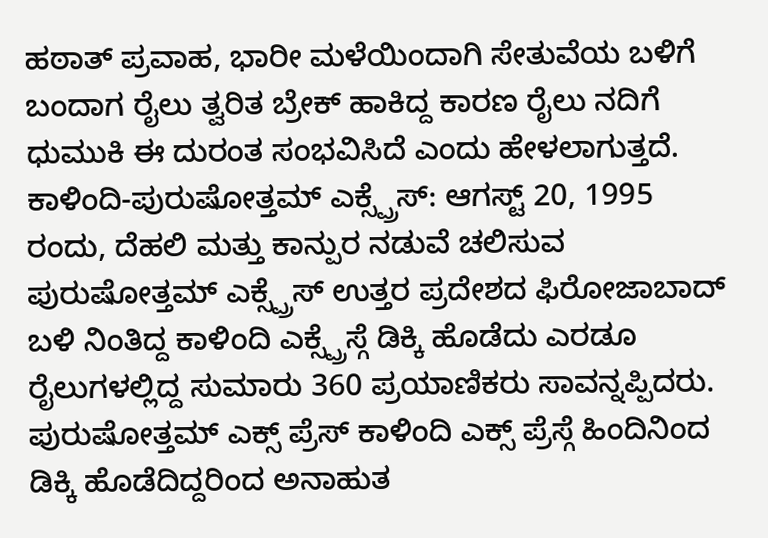ಹಠಾತ್ ಪ್ರವಾಹ, ಭಾರೀ ಮಳೆಯಿಂದಾಗಿ ಸೇತುವೆಯ ಬಳಿಗೆ ಬಂದಾಗ ರೈಲು ತ್ವರಿತ ಬ್ರೇಕ್ ಹಾಕಿದ್ದ ಕಾರಣ ರೈಲು ನದಿಗೆ ಧುಮುಕಿ ಈ ದುರಂತ ಸಂಭವಿಸಿದೆ ಎಂದು ಹೇಳಲಾಗುತ್ತದೆ.
ಕಾಳಿಂದಿ-ಪುರುಷೋತ್ತಮ್ ಎಕ್ಸ್ಪ್ರೆಸ್: ಆಗಸ್ಟ್ 20, 1995 ರಂದು, ದೆಹಲಿ ಮತ್ತು ಕಾನ್ಪುರ ನಡುವೆ ಚಲಿಸುವ ಪುರುಷೋತ್ತಮ್ ಎಕ್ಸ್ಪ್ರೆಸ್ ಉತ್ತರ ಪ್ರದೇಶದ ಫಿರೋಜಾಬಾದ್ ಬಳಿ ನಿಂತಿದ್ದ ಕಾಳಿಂದಿ ಎಕ್ಸ್ಪ್ರೆಸ್ಗೆ ಡಿಕ್ಕಿ ಹೊಡೆದು ಎರಡೂ ರೈಲುಗಳಲ್ಲಿದ್ದ ಸುಮಾರು 360 ಪ್ರಯಾಣಿಕರು ಸಾವನ್ನಪ್ಪಿದರು. ಪುರುಷೋತ್ತಮ್ ಎಕ್ಸ್ ಪ್ರೆಸ್ ಕಾಳಿಂದಿ ಎಕ್ಸ್ ಪ್ರೆಸ್ಗೆ ಹಿಂದಿನಿಂದ ಡಿಕ್ಕಿ ಹೊಡೆದಿದ್ದರಿಂದ ಅನಾಹುತ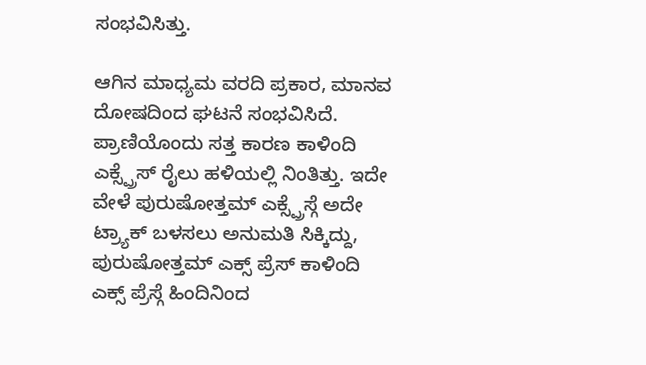ಸಂಭವಿಸಿತ್ತು.

ಆಗಿನ ಮಾಧ್ಯಮ ವರದಿ ಪ್ರಕಾರ, ಮಾನವ ದೋಷದಿಂದ ಘಟನೆ ಸಂಭವಿಸಿದೆ. ಪ್ರಾಣಿಯೊಂದು ಸತ್ತ ಕಾರಣ ಕಾಳಿಂದಿ ಎಕ್ಸ್ಪ್ರೆಸ್ ರೈಲು ಹಳಿಯಲ್ಲಿ ನಿಂತಿತ್ತು. ಇದೇ ವೇಳೆ ಪುರುಷೋತ್ತಮ್ ಎಕ್ಸ್ಪ್ರೆಸ್ಗೆ ಅದೇ ಟ್ರ್ಯಾಕ್ ಬಳಸಲು ಅನುಮತಿ ಸಿಕ್ಕಿದ್ದು, ಪುರುಷೋತ್ತಮ್ ಎಕ್ಸ್ ಪ್ರೆಸ್ ಕಾಳಿಂದಿ ಎಕ್ಸ್ ಪ್ರೆಸ್ಗೆ ಹಿಂದಿನಿಂದ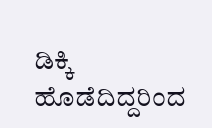ಡಿಕ್ಕಿ ಹೊಡೆದಿದ್ದರಿಂದ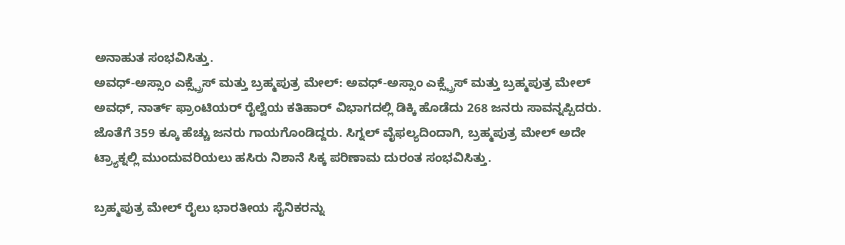ಅನಾಹುತ ಸಂಭವಿಸಿತ್ತು.
ಅವಧ್-ಅಸ್ಸಾಂ ಎಕ್ಸ್ಪ್ರೆಸ್ ಮತ್ತು ಬ್ರಹ್ಮಪುತ್ರ ಮೇಲ್: ಅವಧ್-ಅಸ್ಸಾಂ ಎಕ್ಸ್ಪ್ರೆಸ್ ಮತ್ತು ಬ್ರಹ್ಮಪುತ್ರ ಮೇಲ್ ಅವಧ್, ನಾರ್ತ್ ಫ್ರಾಂಟಿಯರ್ ರೈಲ್ವೆಯ ಕತಿಹಾರ್ ವಿಭಾಗದಲ್ಲಿ ಡಿಕ್ಕಿ ಹೊಡೆದು 268 ಜನರು ಸಾವನ್ನಪ್ಪಿದರು. ಜೊತೆಗೆ 359 ಕ್ಕೂ ಹೆಚ್ಚು ಜನರು ಗಾಯಗೊಂಡಿದ್ದರು. ಸಿಗ್ನಲ್ ವೈಫಲ್ಯದಿಂದಾಗಿ, ಬ್ರಹ್ಮಪುತ್ರ ಮೇಲ್ ಅದೇ ಟ್ರ್ಯಾಕ್ನಲ್ಲಿ ಮುಂದುವರಿಯಲು ಹಸಿರು ನಿಶಾನೆ ಸಿಕ್ಕ ಪರಿಣಾಮ ದುರಂತ ಸಂಭವಿಸಿತ್ತು.

ಬ್ರಹ್ಮಪುತ್ರ ಮೇಲ್ ರೈಲು ಭಾರತೀಯ ಸೈನಿಕರನ್ನು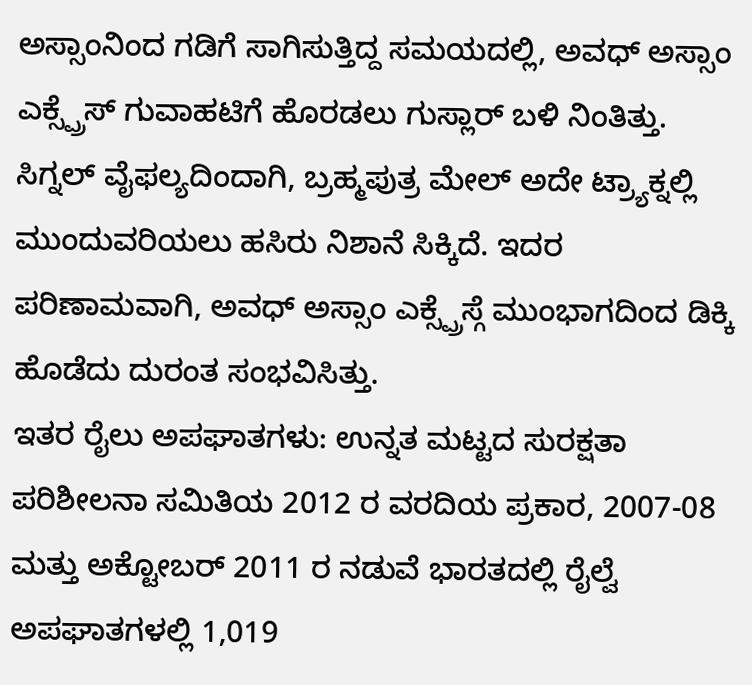ಅಸ್ಸಾಂನಿಂದ ಗಡಿಗೆ ಸಾಗಿಸುತ್ತಿದ್ದ ಸಮಯದಲ್ಲಿ, ಅವಧ್ ಅಸ್ಸಾಂ ಎಕ್ಸ್ಪ್ರೆಸ್ ಗುವಾಹಟಿಗೆ ಹೊರಡಲು ಗುಸ್ಲಾರ್ ಬಳಿ ನಿಂತಿತ್ತು. ಸಿಗ್ನಲ್ ವೈಫಲ್ಯದಿಂದಾಗಿ, ಬ್ರಹ್ಮಪುತ್ರ ಮೇಲ್ ಅದೇ ಟ್ರ್ಯಾಕ್ನಲ್ಲಿ ಮುಂದುವರಿಯಲು ಹಸಿರು ನಿಶಾನೆ ಸಿಕ್ಕಿದೆ. ಇದರ ಪರಿಣಾಮವಾಗಿ, ಅವಧ್ ಅಸ್ಸಾಂ ಎಕ್ಸ್ಪ್ರೆಸ್ಗೆ ಮುಂಭಾಗದಿಂದ ಡಿಕ್ಕಿ ಹೊಡೆದು ದುರಂತ ಸಂಭವಿಸಿತ್ತು.
ಇತರ ರೈಲು ಅಪಘಾತಗಳು: ಉನ್ನತ ಮಟ್ಟದ ಸುರಕ್ಷತಾ ಪರಿಶೀಲನಾ ಸಮಿತಿಯ 2012 ರ ವರದಿಯ ಪ್ರಕಾರ, 2007-08 ಮತ್ತು ಅಕ್ಟೋಬರ್ 2011 ರ ನಡುವೆ ಭಾರತದಲ್ಲಿ ರೈಲ್ವೆ ಅಪಘಾತಗಳಲ್ಲಿ 1,019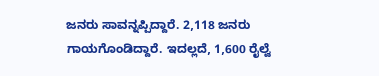ಜನರು ಸಾವನ್ನಪ್ಪಿದ್ದಾರೆ. 2,118 ಜನರು ಗಾಯಗೊಂಡಿದ್ದಾರೆ. ಇದಲ್ಲದೆ, 1,600 ರೈಲ್ವೆ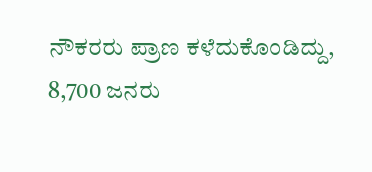ನೌಕರರು ಪ್ರಾಣ ಕಳೆದುಕೊಂಡಿದ್ದು, 8,700 ಜನರು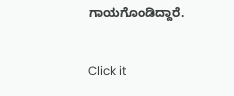ಗಾಯಗೊಂಡಿದ್ದಾರೆ.


Click it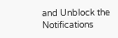and Unblock the Notifications